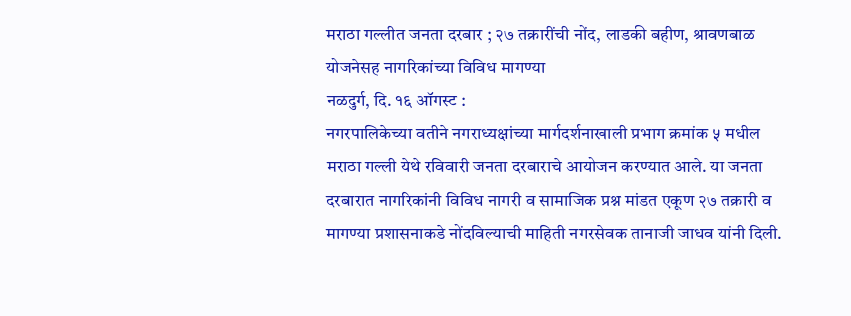मराठा गल्लीत जनता दरबार ; २७ तक्रारींची नोंद, लाडकी बहीण, श्रावणबाळ योजनेसह नागरिकांच्या विविध मागण्या
नळदुर्ग, दि. १६ ऑगस्ट :
नगरपालिकेच्या वतीने नगराध्यक्षांच्या मार्गदर्शनाखाली प्रभाग क्रमांक ५ मधील मराठा गल्ली येथे रविवारी जनता दरबाराचे आयोजन करण्यात आले. या जनता दरबारात नागरिकांनी विविध नागरी व सामाजिक प्रश्न मांडत एकूण २७ तक्रारी व मागण्या प्रशासनाकडे नोंदविल्याची माहिती नगरसेवक तानाजी जाधव यांनी दिली.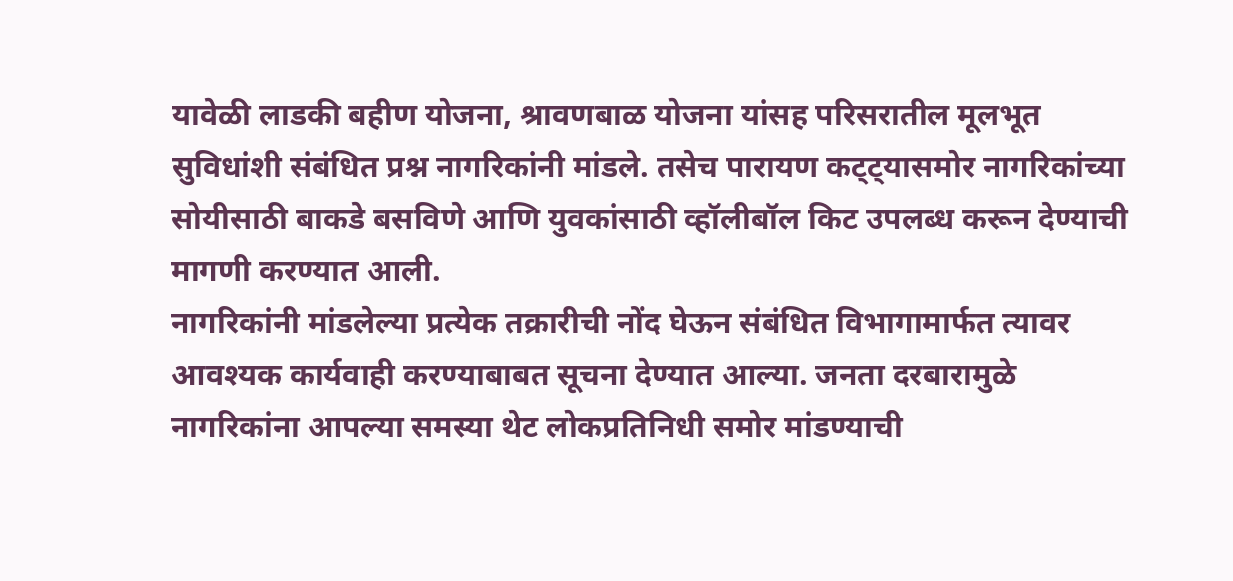यावेळी लाडकी बहीण योजना, श्रावणबाळ योजना यांसह परिसरातील मूलभूत सुविधांशी संबंधित प्रश्न नागरिकांनी मांडले. तसेच पारायण कट्ट्यासमोर नागरिकांच्या सोयीसाठी बाकडे बसविणे आणि युवकांसाठी व्हॉलीबॉल किट उपलब्ध करून देण्याची मागणी करण्यात आली.
नागरिकांनी मांडलेल्या प्रत्येक तक्रारीची नोंद घेऊन संबंधित विभागामार्फत त्यावर आवश्यक कार्यवाही करण्याबाबत सूचना देण्यात आल्या. जनता दरबारामुळे नागरिकांना आपल्या समस्या थेट लोकप्रतिनिधी समोर मांडण्याची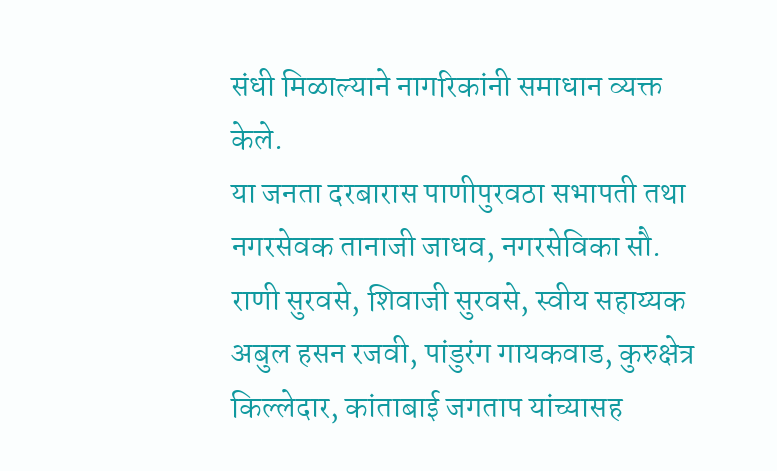संधी मिळाल्याने नागरिकांनी समाधान व्यक्त केले.
या जनता दरबारास पाणीपुरवठा सभापती तथा नगरसेवक तानाजी जाधव, नगरसेविका सौ. राणी सुरवसे, शिवाजी सुरवसे, स्वीय सहाय्यक अबुल हसन रजवी, पांडुरंग गायकवाड, कुरुक्षेत्र किल्लेदार, कांताबाई जगताप यांच्यासह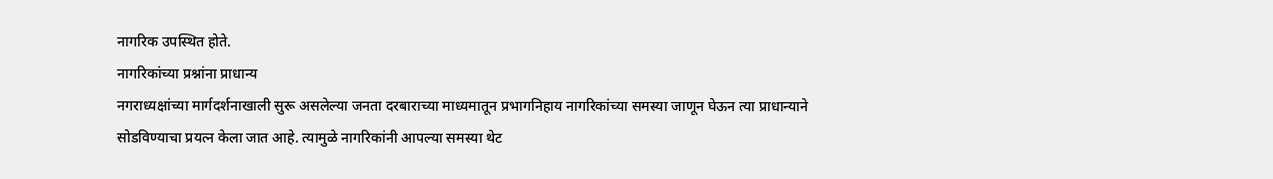नागरिक उपस्थित होते.
नागरिकांच्या प्रश्नांना प्राधान्य
नगराध्यक्षांच्या मार्गदर्शनाखाली सुरू असलेल्या जनता दरबाराच्या माध्यमातून प्रभागनिहाय नागरिकांच्या समस्या जाणून घेऊन त्या प्राधान्याने सोडविण्याचा प्रयत्न केला जात आहे. त्यामुळे नागरिकांनी आपल्या समस्या थेट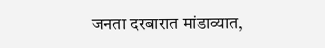जनता दरबारात मांडाव्यात,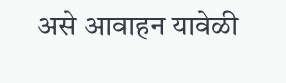असे आवाहन यावेळी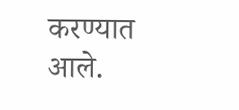करण्यात आले.